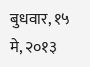बुधवार, १५ मे, २०१३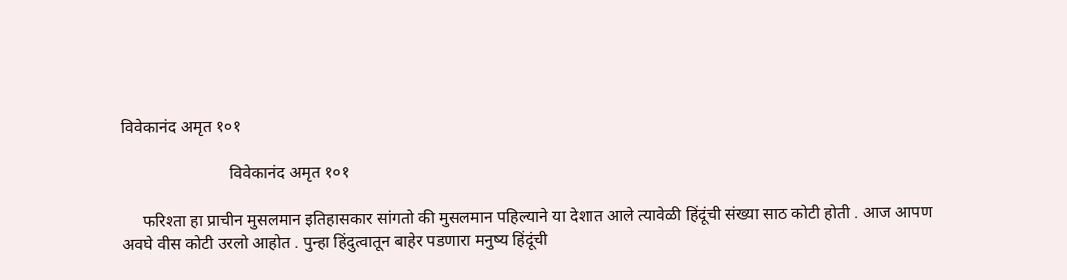विवेकानंद अमृत १०१

                          विवेकानंद अमृत १०१

     फरिश्ता हा प्राचीन मुसलमान इतिहासकार सांगतो की मुसलमान पहिल्याने या देशात आले त्यावेळी हिंदूंची संख्या साठ कोटी होती . आज आपण अवघे वीस कोटी उरलो आहोत . पुन्हा हिंदुत्वातून बाहेर पडणारा मनुष्य हिंदूंची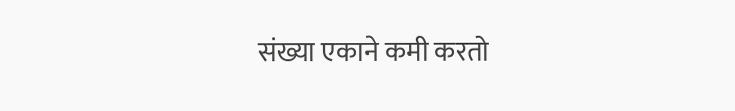संख्या एकाने कमी करतो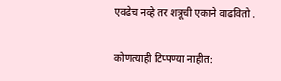एवढेच नव्हे तर शत्रूची एकाने वाढवितो .

कोणत्याही टिप्पण्‍या नाहीत: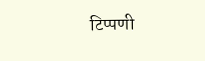टिप्पणी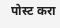पोस्ट करा